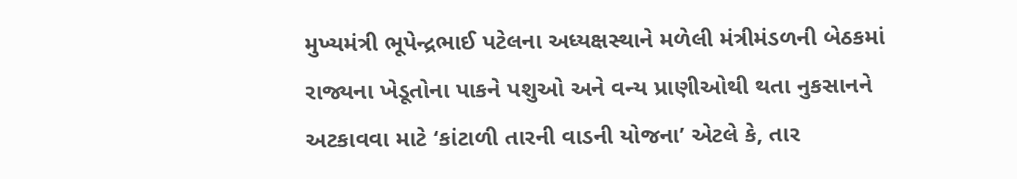મુખ્યમંત્રી ભૂપેન્દ્રભાઈ પટેલના અધ્યક્ષસ્થાને મળેલી મંત્રીમંડળની બેઠકમાં રાજ્યના ખેડૂતોના પાકને પશુઓ અને વન્ય પ્રાણીઓથી થતા નુકસાનને અટકાવવા માટે ‘કાંટાળી તારની વાડની યોજના’ એટલે કે, તાર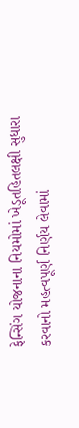ફેન્સિંગ યોજનાના નિયમોમાં ખેડૂતહિતલક્ષી સુધારા કરવાનો મહત્વપૂર્ણ નિર્ણય લેવામાં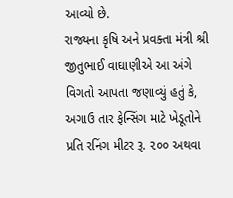આવ્યો છે.
રાજ્યના કૃષિ અને પ્રવક્તા મંત્રી શ્રી જીતુભાઈ વાઘાણીએ આ અંગે વિગતો આપતા જણાવ્યું હતું કે, અગાઉ તાર ફેન્સિંગ માટે ખેડૂતોને પ્રતિ રનિંગ મીટર રૂ. ૨૦૦ અથવા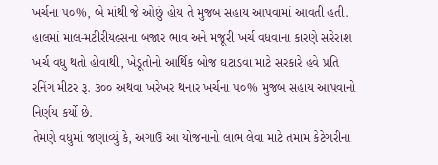ખર્ચના ૫૦%, બે માંથી જે ઓછું હોય તે મુજબ સહાય આપવામાં આવતી હતી. હાલમાં માલ-મટીરીયલ્સના બજાર ભાવ અને મજૂરી ખર્ચ વધવાના કારણે સરેરાશ ખર્ચ વધુ થતો હોવાથી, ખેડૂતોનો આર્થિક બોજ ઘટાડવા માટે સરકારે હવે પ્રતિ રનિંગ મીટર રૂ. ૩૦૦ અથવા ખરેખર થનાર ખર્ચના ૫૦% મુજબ સહાય આપવાનો નિર્ણય કર્યો છે.
તેમણે વધુમાં જણાવ્યું કે, અગાઉ આ યોજનાનો લાભ લેવા માટે તમામ કેટેગરીના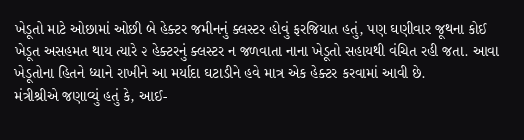ખેડૂતો માટે ઓછામાં ઓછી બે હેક્ટર જમીનનું ક્લસ્ટર હોવું ફરજિયાત હતું, પણ ઘણીવાર જૂથના કોઈ ખેડૂત અસહમત થાય ત્યારે ૨ હેક્ટરનું ક્લસ્ટર ન જળવાતા નાના ખેડૂતો સહાયથી વંચિત રહી જતા. આવા ખેડૂતોના હિતને ધ્યાને રાખીને આ મર્યાદા ઘટાડીને હવે માત્ર એક હેક્ટર કરવામાં આવી છે.
મંત્રીશ્રીએ જણાવ્યું હતું કે, આઈ-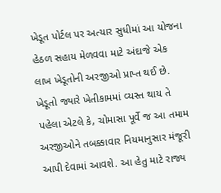ખેડૂત પોર્ટલ પર અત્યાર સુધીમાં આ યોજના હેઠળ સહાય મેળવવા માટે અંદાજે એક લાખ ખેડૂતોની અરજીઓ પ્રાપ્ત થઈ છે. ખેડૂતો જ્યારે ખેતીકામમાં વ્યસ્ત થાય તે પહેલા એટલે કે, ચોમાસા પૂર્વે જ આ તમામ અરજીઓને તબક્કાવાર નિયમાનુસાર મંજૂરી આપી દેવામાં આવશે. આ હેતુ માટે રાજ્ય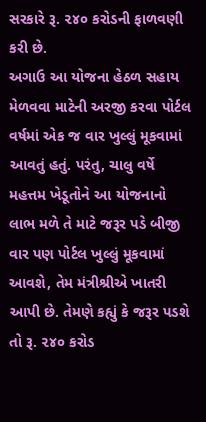સરકારે રૂ. ૨૪૦ કરોડની ફાળવણી કરી છે.
અગાઉ આ યોજના હેઠળ સહાય મેળવવા માટેની અરજી કરવા પોર્ટલ વર્ષમાં એક જ વાર ખુલ્લું મૂકવામાં આવતું હતું. પરંતુ, ચાલુ વર્ષે મહત્તમ ખેડૂતોને આ યોજનાનો લાભ મળે તે માટે જરૂર પડે બીજી વાર પણ પોર્ટલ ખુલ્લું મૂકવામાં આવશે, તેમ મંત્રીશ્રીએ ખાતરી આપી છે. તેમણે કહ્યું કે જરૂર પડશે તો રૂ. ૨૪૦ કરોડ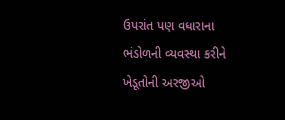ઉપરાંત પણ વધારાના ભંડોળની વ્યવસ્થા કરીને ખેડૂતોની અરજીઓ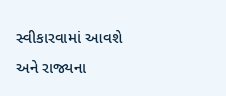સ્વીકારવામાં આવશે અને રાજ્યના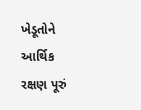ખેડૂતોને આર્થિક રક્ષણ પૂરું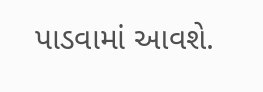પાડવામાં આવશે.